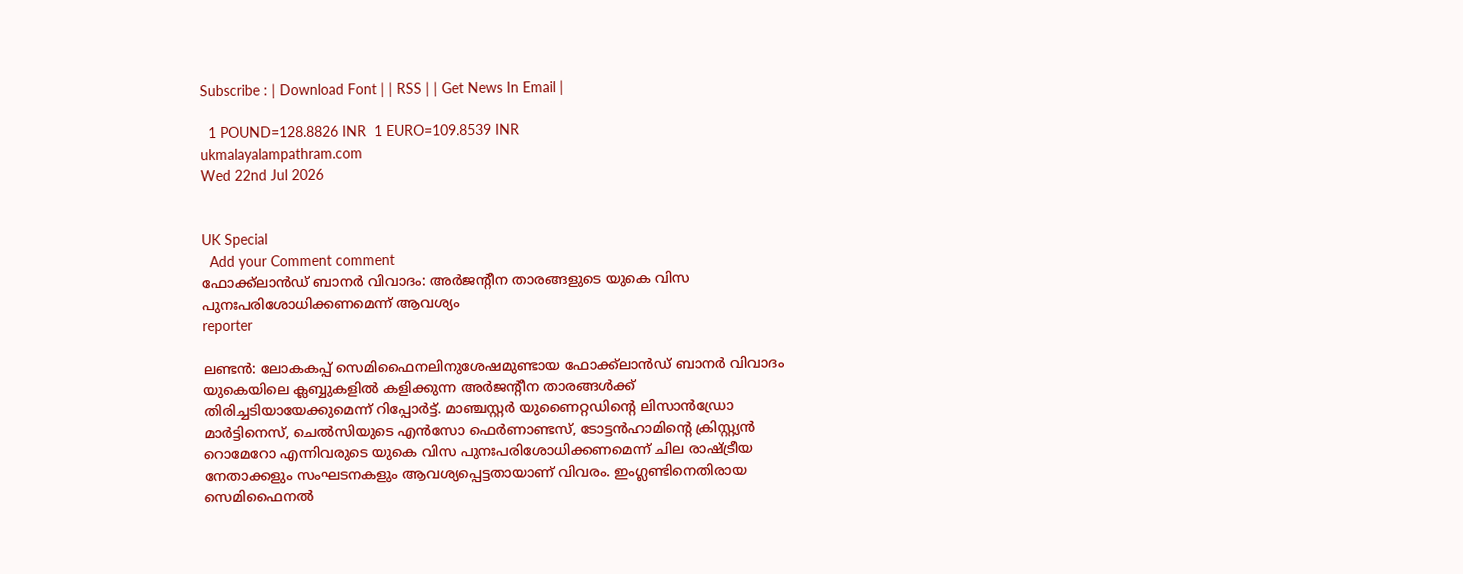Subscribe : | Download Font | | RSS | | Get News In Email |

  1 POUND=128.8826 INR  1 EURO=109.8539 INR
ukmalayalampathram.com
Wed 22nd Jul 2026


UK Special
  Add your Comment comment
ഫോക്ക്ലാന്‍ഡ് ബാനര്‍ വിവാദം: അര്‍ജന്റീന താരങ്ങളുടെ യുകെ വിസ പുനഃപരിശോധിക്കണമെന്ന് ആവശ്യം
reporter

ലണ്ടന്‍: ലോകകപ്പ് സെമിഫൈനലിനുശേഷമുണ്ടായ ഫോക്ക്ലാന്‍ഡ് ബാനര്‍ വിവാദം യുകെയിലെ ക്ലബ്ബുകളില്‍ കളിക്കുന്ന അര്‍ജന്റീന താരങ്ങള്‍ക്ക് തിരിച്ചടിയായേക്കുമെന്ന് റിപ്പോര്‍ട്ട്. മാഞ്ചസ്റ്റര്‍ യുണൈറ്റഡിന്റെ ലിസാന്‍ഡ്രോ മാര്‍ട്ടിനെസ്, ചെല്‍സിയുടെ എന്‍സോ ഫെര്‍ണാണ്ടസ്, ടോട്ടന്‍ഹാമിന്റെ ക്രിസ്റ്റ്യന്‍ റൊമേറോ എന്നിവരുടെ യുകെ വിസ പുനഃപരിശോധിക്കണമെന്ന് ചില രാഷ്ട്രീയ നേതാക്കളും സംഘടനകളും ആവശ്യപ്പെട്ടതായാണ് വിവരം. ഇംഗ്ലണ്ടിനെതിരായ സെമിഫൈനല്‍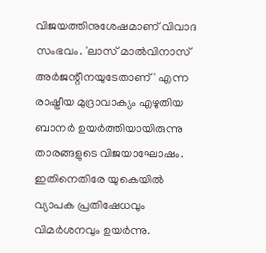വിജയത്തിനുശേഷമാണ് വിവാദ സംഭവം. 'ലാസ് മാല്‍വിനാസ് അര്‍ജന്റീനയുടേതാണ്' എന്ന രാഷ്ട്രീയ മുദ്രാവാക്യം എഴുതിയ ബാനര്‍ ഉയര്‍ത്തിയായിരുന്നു താരങ്ങളുടെ വിജയാഘോഷം. ഇതിനെതിരേ യുകെയില്‍ വ്യാപക പ്രതിഷേധവും വിമര്‍ശനവും ഉയര്‍ന്നു.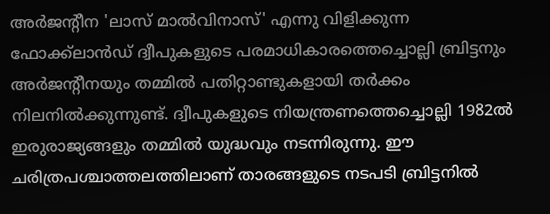അര്‍ജന്റീന 'ലാസ് മാല്‍വിനാസ്' എന്നു വിളിക്കുന്ന ഫോക്ക്ലാന്‍ഡ് ദ്വീപുകളുടെ പരമാധികാരത്തെച്ചൊല്ലി ബ്രിട്ടനും അര്‍ജന്റീനയും തമ്മില്‍ പതിറ്റാണ്ടുകളായി തര്‍ക്കം നിലനില്‍ക്കുന്നുണ്ട്. ദ്വീപുകളുടെ നിയന്ത്രണത്തെച്ചൊല്ലി 1982ല്‍ ഇരുരാജ്യങ്ങളും തമ്മില്‍ യുദ്ധവും നടന്നിരുന്നു. ഈ ചരിത്രപശ്ചാത്തലത്തിലാണ് താരങ്ങളുടെ നടപടി ബ്രിട്ടനില്‍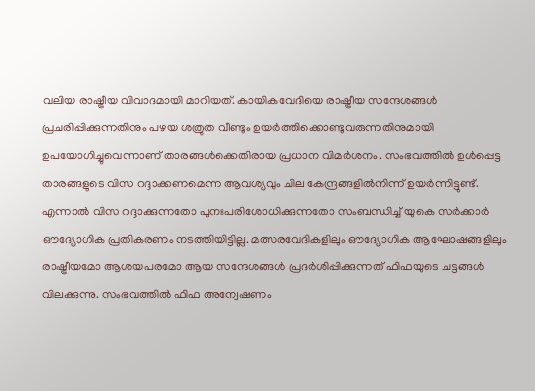വലിയ രാഷ്ട്രീയ വിവാദമായി മാറിയത്. കായികവേദിയെ രാഷ്ട്രീയ സന്ദേശങ്ങള്‍ പ്രചരിപ്പിക്കുന്നതിനും പഴയ ശത്രുത വീണ്ടും ഉയര്‍ത്തിക്കൊണ്ടുവരുന്നതിനുമായി ഉപയോഗിച്ചുവെന്നാണ് താരങ്ങള്‍ക്കെതിരായ പ്രധാന വിമര്‍ശനം. സംഭവത്തില്‍ ഉള്‍പ്പെട്ട താരങ്ങളുടെ വിസ റദ്ദാക്കണമെന്ന ആവശ്യവും ചില കേന്ദ്രങ്ങളില്‍നിന്ന് ഉയര്‍ന്നിട്ടുണ്ട്. എന്നാല്‍ വിസ റദ്ദാക്കുന്നതോ പുനഃപരിശോധിക്കുന്നതോ സംബന്ധിച്ച് യുകെ സര്‍ക്കാര്‍ ഔദ്യോഗിക പ്രതികരണം നടത്തിയിട്ടില്ല. മത്സരവേദികളിലും ഔദ്യോഗിക ആഘോഷങ്ങളിലും രാഷ്ട്രീയമോ ആശയപരമോ ആയ സന്ദേശങ്ങള്‍ പ്രദര്‍ശിപ്പിക്കുന്നത് ഫിഫയുടെ ചട്ടങ്ങള്‍ വിലക്കുന്നു. സംഭവത്തില്‍ ഫിഫ അന്വേഷണം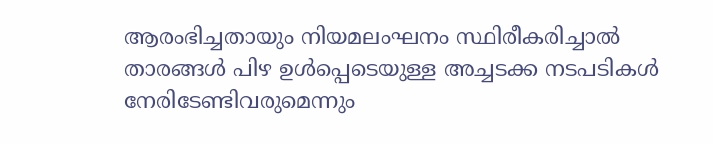ആരംഭിച്ചതായും നിയമലംഘനം സ്ഥിരീകരിച്ചാല്‍ താരങ്ങള്‍ പിഴ ഉള്‍പ്പെടെയുള്ള അച്ചടക്ക നടപടികള്‍ നേരിടേണ്ടിവരുമെന്നും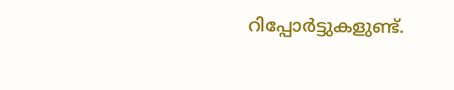റിപ്പോര്‍ട്ടുകളുണ്ട്.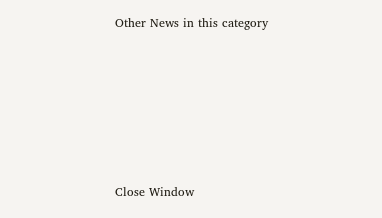Other News in this category








Close Window